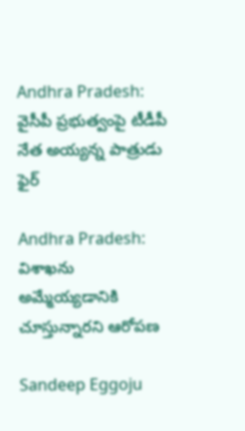Andhra Pradesh: వైసీపీ ప్రభుత్వంపై టీడీపీ నేత అయ్యన్న పాత్రుడు ఫైర్‌

Andhra Pradesh: విశాఖను అమ్మేయ్యడానికి చూస్తున్నారని ఆరోపణ

Sandeep Eggoju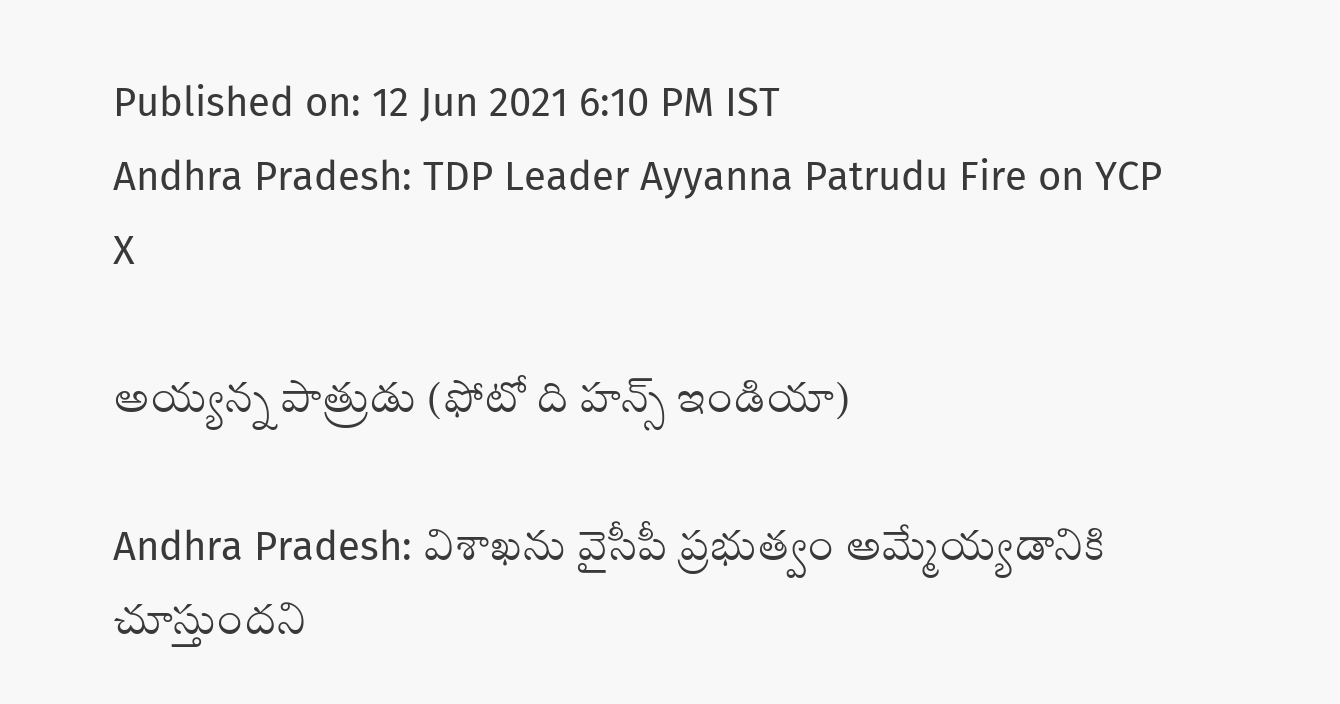Published on: 12 Jun 2021 6:10 PM IST
Andhra Pradesh: TDP Leader Ayyanna Patrudu Fire on YCP
X

అయ్యన్న పాత్రుడు (ఫోటో ది హన్స్ ఇండియా)

Andhra Pradesh: విశాఖను వైసీపీ ప్రభుత్వం అమ్మేయ్యడానికి చూస్తుందని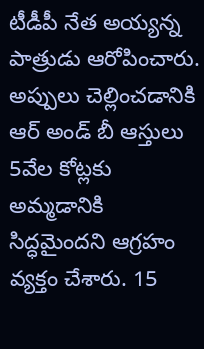టీడీపీ నేత అయ్యన్న పాత్రుడు ఆరోపించారు. అప్పులు చెల్లించడానికి ఆర్‌ అండ్‌ బీ ఆస్తులు 5వేల కోట్లకు అమ్మడానికి సిద్ధమైందని ఆగ్రహం వ్యక్తం చేశారు. 15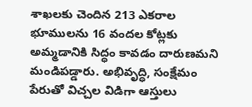శాఖలకు చెందిన 213 ఎకరాల భూములను 16 వందల కోట్లకు అమ్మడానికి సిద్ధం కావడం దారుణమని మండిపడ్డారు. అభివృద్ధి, సంక్షేమం పేరుతో విచ్చల విడిగా ఆస్తులు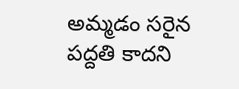అమ్మడం సరైన పద్దతి కాదని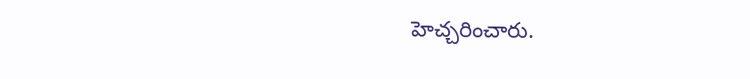హెచ్చరించారు.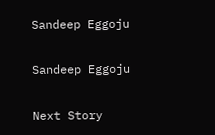Sandeep Eggoju

Sandeep Eggoju

Next Story